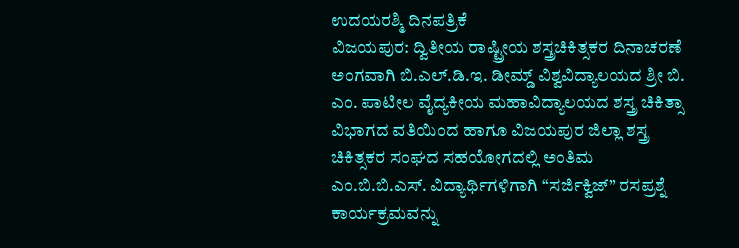ಉದಯರಶ್ಮಿ ದಿನಪತ್ರಿಕೆ
ವಿಜಯಪುರ: ದ್ವಿತೀಯ ರಾಷ್ಟ್ರೀಯ ಶಸ್ತ್ರಚಿಕಿತ್ಸಕರ ದಿನಾಚರಣೆ ಅಂಗವಾಗಿ ಬಿ.ಎಲ್.ಡಿ.ಇ. ಡೀಮ್ಡ್ ವಿಶ್ವವಿದ್ಯಾಲಯದ ಶ್ರೀ ಬಿ. ಎಂ. ಪಾಟೀಲ ವೈದ್ಯಕೀಯ ಮಹಾವಿದ್ಯಾಲಯದ ಶಸ್ತ್ರ ಚಿಕಿತ್ಸಾ ವಿಭಾಗದ ವತಿಯಿಂದ ಹಾಗೂ ವಿಜಯಪುರ ಜಿಲ್ಲಾ ಶಸ್ತ್ರ ಚಿಕಿತ್ಸಕರ ಸಂಘದ ಸಹಯೋಗದಲ್ಲಿ ಅಂತಿಮ ಎಂ.ಬಿ.ಬಿ.ಎಸ್. ವಿದ್ಯಾರ್ಥಿಗಳಿಗಾಗಿ “ಸರ್ಜಿಕ್ವಿಜ್” ರಸಪ್ರಶ್ನೆ ಕಾರ್ಯಕ್ರಮವನ್ನು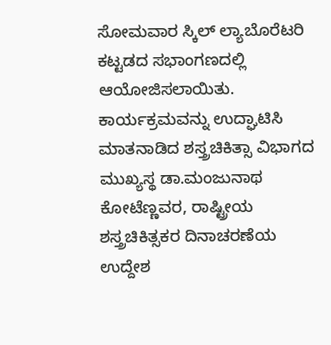ಸೋಮವಾರ ಸ್ಕಿಲ್ ಲ್ಯಾಬೊರೆಟರಿ ಕಟ್ಟಡದ ಸಭಾಂಗಣದಲ್ಲಿ ಆಯೋಜಿಸಲಾಯಿತು.
ಕಾರ್ಯಕ್ರಮವನ್ನು ಉದ್ಘಾಟಿಸಿ ಮಾತನಾಡಿದ ಶಸ್ತ್ರಚಿಕಿತ್ಸಾ ವಿಭಾಗದ ಮುಖ್ಯಸ್ಥ ಡಾ.ಮಂಜುನಾಥ ಕೋಟೆಣ್ಣವರ, ರಾಷ್ಟ್ರೀಯ ಶಸ್ತ್ರಚಿಕಿತ್ಸಕರ ದಿನಾಚರಣೆಯ ಉದ್ದೇಶ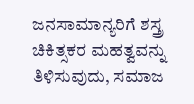ಜನಸಾಮಾನ್ಯರಿಗೆ ಶಸ್ತ್ರ ಚಿಕಿತ್ಸಕರ ಮಹತ್ವವನ್ನು ತಿಳಿಸುವುದು, ಸಮಾಜ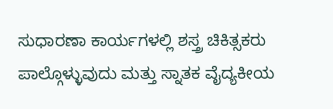ಸುಧಾರಣಾ ಕಾರ್ಯಗಳಲ್ಲಿ ಶಸ್ತ್ರ ಚಿಕಿತ್ಸಕರು ಪಾಲ್ಗೊಳ್ಳುವುದು ಮತ್ತು ಸ್ನಾತಕ ವೈದ್ಯಕೀಯ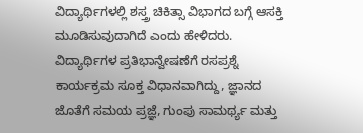ವಿದ್ಯಾರ್ಥಿಗಳಲ್ಲಿ ಶಸ್ತ್ರ ಚಿಕಿತ್ಸಾ ವಿಭಾಗದ ಬಗ್ಗೆ ಆಸಕ್ತಿ ಮೂಡಿಸುವುದಾಗಿದೆ ಎಂದು ಹೇಳಿದರು.
ವಿದ್ಯಾರ್ಥಿಗಳ ಪ್ರತಿಭಾನ್ವೇಷಣೆಗೆ ರಸಪ್ರಶ್ನೆ ಕಾರ್ಯಕ್ರಮ ಸೂಕ್ತ ವಿಧಾನವಾಗಿದ್ದು, ಜ್ಞಾನದ ಜೊತೆಗೆ ಸಮಯ ಪ್ರಜ್ಞೆ, ಗುಂಪು ಸಾಮರ್ಥ್ಯ ಮತ್ತು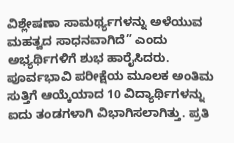ವಿಶ್ಲೇಷಣಾ ಸಾಮರ್ಥ್ಯಗಳನ್ನು ಅಳೆಯುವ ಮಹತ್ವದ ಸಾಧನವಾಗಿದೆ” ಎಂದು ಅಭ್ಯರ್ಥಿಗಳಿಗೆ ಶುಭ ಹಾರೈಸಿದರು.
ಪೂರ್ವಭಾವಿ ಪರೀಕ್ಷೆಯ ಮೂಲಕ ಅಂತಿಮ ಸುತ್ತಿಗೆ ಆಯ್ಕೆಯಾದ 10 ವಿದ್ಯಾರ್ಥಿಗಳನ್ನು ಐದು ತಂಡಗಳಾಗಿ ವಿಭಾಗಿಸಲಾಗಿತ್ತು. ಪ್ರತಿ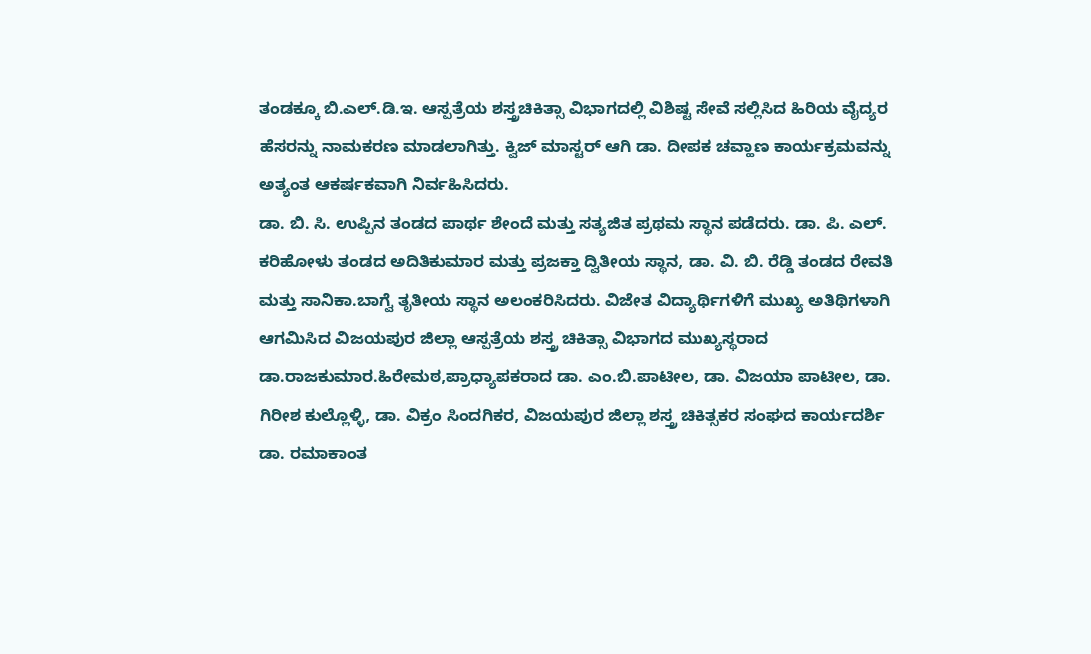ತಂಡಕ್ಕೂ ಬಿ.ಎಲ್.ಡಿ.ಇ. ಆಸ್ಪತ್ರೆಯ ಶಸ್ತ್ರಚಿಕಿತ್ಸಾ ವಿಭಾಗದಲ್ಲಿ ವಿಶಿಷ್ಟ ಸೇವೆ ಸಲ್ಲಿಸಿದ ಹಿರಿಯ ವೈದ್ಯರ ಹೆಸರನ್ನು ನಾಮಕರಣ ಮಾಡಲಾಗಿತ್ತು. ಕ್ವಿಜ್ ಮಾಸ್ಟರ್ ಆಗಿ ಡಾ. ದೀಪಕ ಚವ್ಹಾಣ ಕಾರ್ಯಕ್ರಮವನ್ನು ಅತ್ಯಂತ ಆಕರ್ಷಕವಾಗಿ ನಿರ್ವಹಿಸಿದರು.
ಡಾ. ಬಿ. ಸಿ. ಉಪ್ಪಿನ ತಂಡದ ಪಾರ್ಥ ಶೇಂದೆ ಮತ್ತು ಸತ್ಯಜಿತ ಪ್ರಥಮ ಸ್ಥಾನ ಪಡೆದರು. ಡಾ. ಪಿ. ಎಲ್. ಕರಿಹೋಳು ತಂಡದ ಅದಿತಿಕುಮಾರ ಮತ್ತು ಪ್ರಜಕ್ತಾ ದ್ವಿತೀಯ ಸ್ಥಾನ, ಡಾ. ವಿ. ಬಿ. ರೆಡ್ಡಿ ತಂಡದ ರೇವತಿ ಮತ್ತು ಸಾನಿಕಾ.ಬಾಗ್ವೆ ತೃತೀಯ ಸ್ಥಾನ ಅಲಂಕರಿಸಿದರು. ವಿಜೇತ ವಿದ್ಯಾರ್ಥಿಗಳಿಗೆ ಮುಖ್ಯ ಅತಿಥಿಗಳಾಗಿ ಆಗಮಿಸಿದ ವಿಜಯಪುರ ಜಿಲ್ಲಾ ಆಸ್ಪತ್ರೆಯ ಶಸ್ತ್ರ ಚಿಕಿತ್ಸಾ ವಿಭಾಗದ ಮುಖ್ಯಸ್ಥರಾದ ಡಾ.ರಾಜಕುಮಾರ.ಹಿರೇಮಠ,ಪ್ರಾಧ್ಯಾಪಕರಾದ ಡಾ. ಎಂ.ಬಿ.ಪಾಟೀಲ, ಡಾ. ವಿಜಯಾ ಪಾಟೀಲ, ಡಾ. ಗಿರೀಶ ಕುಲ್ಲೊಳ್ಳಿ, ಡಾ. ವಿಕ್ರಂ ಸಿಂದಗಿಕರ, ವಿಜಯಪುರ ಜಿಲ್ಲಾ ಶಸ್ತ್ರ ಚಿಕಿತ್ಸಕರ ಸಂಘದ ಕಾರ್ಯದರ್ಶಿ ಡಾ. ರಮಾಕಾಂತ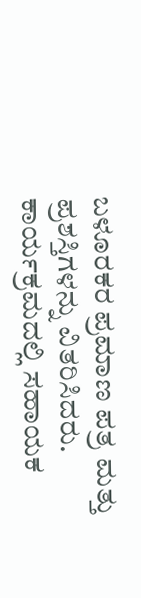ಬಳೂರಕರ ಪ್ರಮಾಣ ಪತ್ರ ಮತ್ತು ಪ್ರಶಸ್ತಿಗಳನ್ನು ವಿತರಿಸಿದರು.
ಕಾರ್ಯಕ್ರಮದಲ್ಲಿ ಸಹಾಯಕ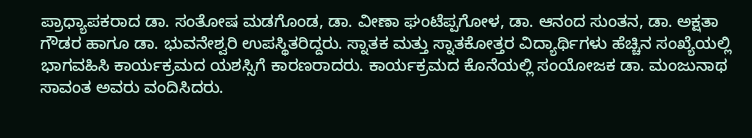ಪ್ರಾಧ್ಯಾಪಕರಾದ ಡಾ. ಸಂತೋಷ ಮಡಗೊಂಡ, ಡಾ. ವೀಣಾ ಘಂಟೆಪ್ಪಗೋಳ, ಡಾ. ಆನಂದ ಸುಂತನ, ಡಾ. ಅಕ್ಷತಾ ಗೌಡರ ಹಾಗೂ ಡಾ. ಭುವನೇಶ್ವರಿ ಉಪಸ್ಥಿತರಿದ್ದರು. ಸ್ನಾತಕ ಮತ್ತು ಸ್ನಾತಕೋತ್ತರ ವಿದ್ಯಾರ್ಥಿಗಳು ಹೆಚ್ಚಿನ ಸಂಖ್ಯೆಯಲ್ಲಿ ಭಾಗವಹಿಸಿ ಕಾರ್ಯಕ್ರಮದ ಯಶಸ್ಸಿಗೆ ಕಾರಣರಾದರು. ಕಾರ್ಯಕ್ರಮದ ಕೊನೆಯಲ್ಲಿ ಸಂಯೋಜಕ ಡಾ. ಮಂಜುನಾಥ ಸಾವಂತ ಅವರು ವಂದಿಸಿದರು.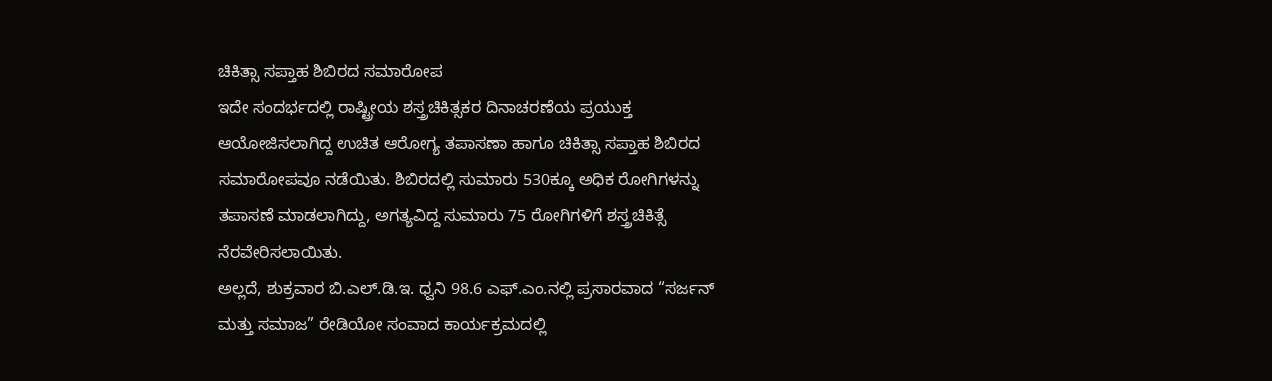ಚಿಕಿತ್ಸಾ ಸಪ್ತಾಹ ಶಿಬಿರದ ಸಮಾರೋಪ
ಇದೇ ಸಂದರ್ಭದಲ್ಲಿ ರಾಷ್ಟ್ರೀಯ ಶಸ್ತ್ರಚಿಕಿತ್ಸಕರ ದಿನಾಚರಣೆಯ ಪ್ರಯುಕ್ತ ಆಯೋಜಿಸಲಾಗಿದ್ದ ಉಚಿತ ಆರೋಗ್ಯ ತಪಾಸಣಾ ಹಾಗೂ ಚಿಕಿತ್ಸಾ ಸಪ್ತಾಹ ಶಿಬಿರದ ಸಮಾರೋಪವೂ ನಡೆಯಿತು. ಶಿಬಿರದಲ್ಲಿ ಸುಮಾರು 530ಕ್ಕೂ ಅಧಿಕ ರೋಗಿಗಳನ್ನು ತಪಾಸಣೆ ಮಾಡಲಾಗಿದ್ದು, ಅಗತ್ಯವಿದ್ದ ಸುಮಾರು 75 ರೋಗಿಗಳಿಗೆ ಶಸ್ತ್ರಚಿಕಿತ್ಸೆ ನೆರವೇರಿಸಲಾಯಿತು.
ಅಲ್ಲದೆ, ಶುಕ್ರವಾರ ಬಿ.ಎಲ್.ಡಿ.ಇ. ಧ್ವನಿ 98.6 ಎಫ್.ಎಂ.ನಲ್ಲಿ ಪ್ರಸಾರವಾದ “ಸರ್ಜನ್ ಮತ್ತು ಸಮಾಜ” ರೇಡಿಯೋ ಸಂವಾದ ಕಾರ್ಯಕ್ರಮದಲ್ಲಿ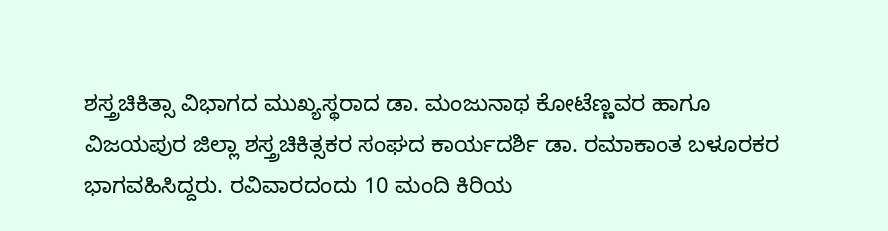ಶಸ್ತ್ರಚಿಕಿತ್ಸಾ ವಿಭಾಗದ ಮುಖ್ಯಸ್ಥರಾದ ಡಾ. ಮಂಜುನಾಥ ಕೋಟೆಣ್ಣವರ ಹಾಗೂ ವಿಜಯಪುರ ಜಿಲ್ಲಾ ಶಸ್ತ್ರಚಿಕಿತ್ಸಕರ ಸಂಘದ ಕಾರ್ಯದರ್ಶಿ ಡಾ. ರಮಾಕಾಂತ ಬಳೂರಕರ ಭಾಗವಹಿಸಿದ್ದರು. ರವಿವಾರದಂದು 10 ಮಂದಿ ಕಿರಿಯ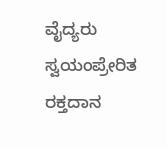ವೈದ್ಯರು ಸ್ವಯಂಪ್ರೇರಿತ ರಕ್ತದಾನ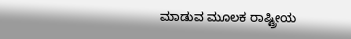ಮಾಡುವ ಮೂಲಕ ರಾಷ್ಟ್ರೀಯ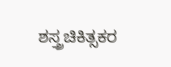ಶಸ್ತ್ರಚಿಕಿತ್ಸಕರ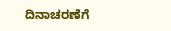ದಿನಾಚರಣೆಗೆ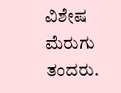ವಿಶೇಷ ಮೆರುಗು ತಂದರು.